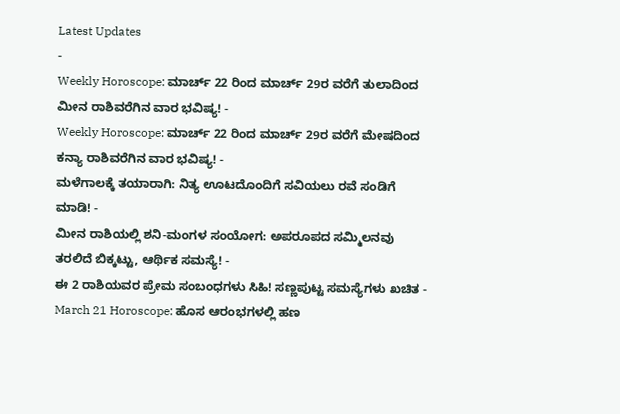Latest Updates
-
Weekly Horoscope: ಮಾರ್ಚ್ 22 ರಿಂದ ಮಾರ್ಚ್ 29ರ ವರೆಗೆ ತುಲಾದಿಂದ ಮೀನ ರಾಶಿವರೆಗಿನ ವಾರ ಭವಿಷ್ಯ! -
Weekly Horoscope: ಮಾರ್ಚ್ 22 ರಿಂದ ಮಾರ್ಚ್ 29ರ ವರೆಗೆ ಮೇಷದಿಂದ ಕನ್ಯಾ ರಾಶಿವರೆಗಿನ ವಾರ ಭವಿಷ್ಯ! -
ಮಳೆಗಾಲಕ್ಕೆ ತಯಾರಾಗಿ: ನಿತ್ಯ ಊಟದೊಂದಿಗೆ ಸವಿಯಲು ರವೆ ಸಂಡಿಗೆ ಮಾಡಿ! -
ಮೀನ ರಾಶಿಯಲ್ಲಿ ಶನಿ-ಮಂಗಳ ಸಂಯೋಗ: ಅಪರೂಪದ ಸಮ್ಮಿಲನವು ತರಲಿದೆ ಬಿಕ್ಕಟ್ಟು, ಆರ್ಥಿಕ ಸಮಸ್ಯೆ! -
ಈ 2 ರಾಶಿಯವರ ಪ್ರೇಮ ಸಂಬಂಧಗಳು ಸಿಹಿ! ಸಣ್ಣಪುಟ್ಟ ಸಮಸ್ಯೆಗಳು ಖಚಿತ -
March 21 Horoscope: ಹೊಸ ಆರಂಭಗಳಲ್ಲಿ ಹಣ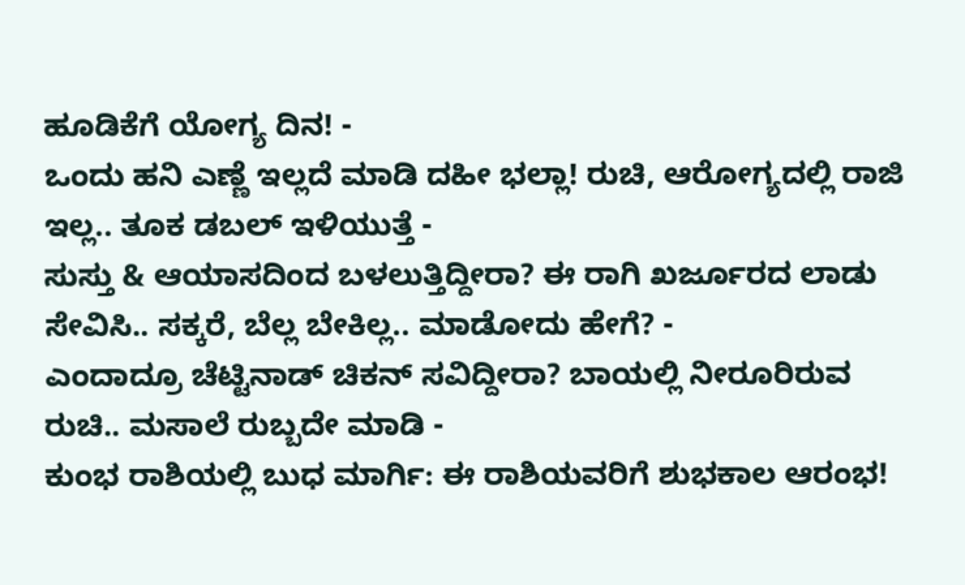ಹೂಡಿಕೆಗೆ ಯೋಗ್ಯ ದಿನ! -
ಒಂದು ಹನಿ ಎಣ್ಣೆ ಇಲ್ಲದೆ ಮಾಡಿ ದಹೀ ಭಲ್ಲಾ! ರುಚಿ, ಆರೋಗ್ಯದಲ್ಲಿ ರಾಜಿ ಇಲ್ಲ.. ತೂಕ ಡಬಲ್ ಇಳಿಯುತ್ತೆ -
ಸುಸ್ತು & ಆಯಾಸದಿಂದ ಬಳಲುತ್ತಿದ್ದೀರಾ? ಈ ರಾಗಿ ಖರ್ಜೂರದ ಲಾಡು ಸೇವಿಸಿ.. ಸಕ್ಕರೆ, ಬೆಲ್ಲ ಬೇಕಿಲ್ಲ.. ಮಾಡೋದು ಹೇಗೆ? -
ಎಂದಾದ್ರೂ ಚೆಟ್ಟಿನಾಡ್ ಚಿಕನ್ ಸವಿದ್ದೀರಾ? ಬಾಯಲ್ಲಿ ನೀರೂರಿರುವ ರುಚಿ.. ಮಸಾಲೆ ರುಬ್ಬದೇ ಮಾಡಿ -
ಕುಂಭ ರಾಶಿಯಲ್ಲಿ ಬುಧ ಮಾರ್ಗಿ: ಈ ರಾಶಿಯವರಿಗೆ ಶುಭಕಾಲ ಆರಂಭ!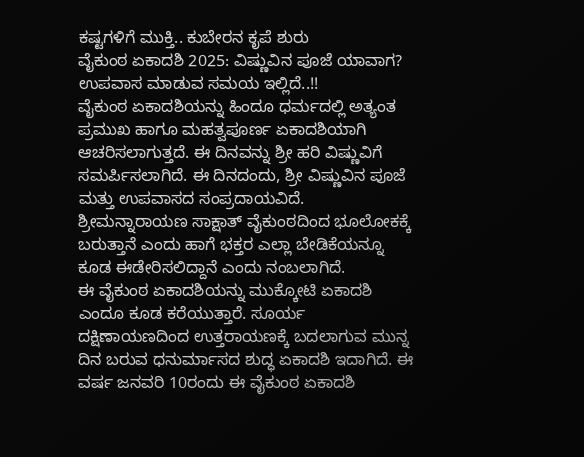ಕಷ್ಟಗಳಿಗೆ ಮುಕ್ತಿ.. ಕುಬೇರನ ಕೃಪೆ ಶುರು
ವೈಕುಂಠ ಏಕಾದಶಿ 2025: ವಿಷ್ಣುವಿನ ಪೂಜೆ ಯಾವಾಗ? ಉಪವಾಸ ಮಾಡುವ ಸಮಯ ಇಲ್ಲಿದೆ..!!
ವೈಕುಂಠ ಏಕಾದಶಿಯನ್ನು ಹಿಂದೂ ಧರ್ಮದಲ್ಲಿ ಅತ್ಯಂತ ಪ್ರಮುಖ ಹಾಗೂ ಮಹತ್ವಪೂರ್ಣ ಏಕಾದಶಿಯಾಗಿ ಆಚರಿಸಲಾಗುತ್ತದೆ. ಈ ದಿನವನ್ನು ಶ್ರೀ ಹರಿ ವಿಷ್ಣುವಿಗೆ ಸಮರ್ಪಿಸಲಾಗಿದೆ. ಈ ದಿನದಂದು, ಶ್ರೀ ವಿಷ್ಣುವಿನ ಪೂಜೆ ಮತ್ತು ಉಪವಾಸದ ಸಂಪ್ರದಾಯವಿದೆ. ಶ್ರೀಮನ್ನಾರಾಯಣ ಸಾಕ್ಷಾತ್ ವೈಕುಂಠದಿಂದ ಭೂಲೋಕಕ್ಕೆ ಬರುತ್ತಾನೆ ಎಂದು ಹಾಗೆ ಭಕ್ತರ ಎಲ್ಲಾ ಬೇಡಿಕೆಯನ್ನೂ ಕೂಡ ಈಡೇರಿಸಲಿದ್ದಾನೆ ಎಂದು ನಂಬಲಾಗಿದೆ.
ಈ ವೈಕುಂಠ ಏಕಾದಶಿಯನ್ನು ಮುಕ್ಕೋಟಿ ಏಕಾದಶಿ ಎಂದೂ ಕೂಡ ಕರೆಯುತ್ತಾರೆ. ಸೂರ್ಯ ದಕ್ಷಿಣಾಯಣದಿಂದ ಉತ್ತರಾಯಣಕ್ಕೆ ಬದಲಾಗುವ ಮುನ್ನ ದಿನ ಬರುವ ಧನುರ್ಮಾಸದ ಶುದ್ಧ ಏಕಾದಶಿ ಇದಾಗಿದೆ. ಈ ವರ್ಷ ಜನವರಿ 10ರಂದು ಈ ವೈಕುಂಠ ಏಕಾದಶಿ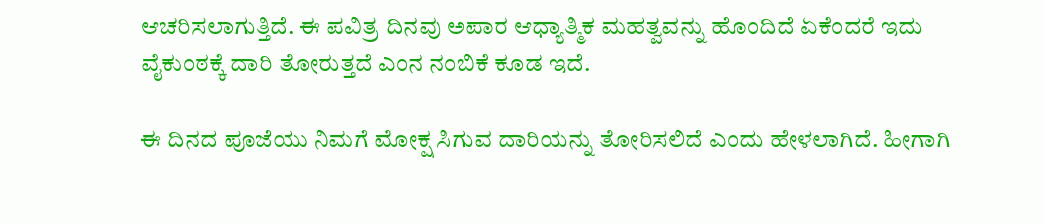ಆಚರಿಸಲಾಗುತ್ತಿದೆ. ಈ ಪವಿತ್ರ ದಿನವು ಅಪಾರ ಆಧ್ಯಾತ್ಮಿಕ ಮಹತ್ವವನ್ನು ಹೊಂದಿದೆ ಏಕೆಂದರೆ ಇದು ವೈಕುಂಠಕ್ಕೆ ದಾರಿ ತೋರುತ್ತದೆ ಎಂನ ನಂಬಿಕೆ ಕೂಡ ಇದೆ.

ಈ ದಿನದ ಪೂಜೆಯು ನಿಮಗೆ ಮೋಕ್ಷ ಸಿಗುವ ದಾರಿಯನ್ನು ತೋರಿಸಲಿದೆ ಎಂದು ಹೇಳಲಾಗಿದೆ. ಹೀಗಾಗಿ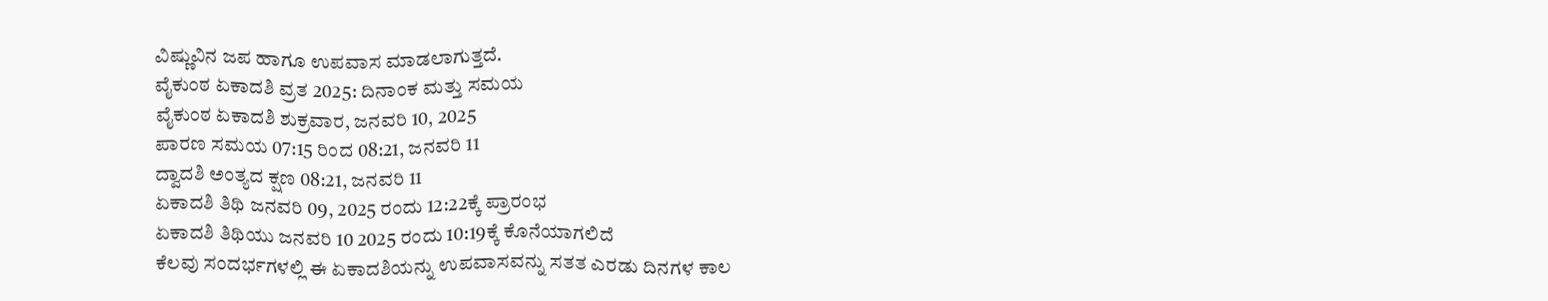ವಿಷ್ಣುವಿನ ಜಪ ಹಾಗೂ ಉಪವಾಸ ಮಾಡಲಾಗುತ್ತದೆ.
ವೈಕುಂಠ ಏಕಾದಶಿ ವ್ರತ 2025: ದಿನಾಂಕ ಮತ್ತು ಸಮಯ
ವೈಕುಂಠ ಏಕಾದಶಿ ಶುಕ್ರವಾರ, ಜನವರಿ 10, 2025
ಪಾರಣ ಸಮಯ 07:15 ರಿಂದ 08:21, ಜನವರಿ 11
ದ್ವಾದಶಿ ಅಂತ್ಯದ ಕ್ಷಣ 08:21, ಜನವರಿ 11
ಏಕಾದಶಿ ತಿಥಿ ಜನವರಿ 09, 2025 ರಂದು 12:22ಕ್ಕೆ ಪ್ರಾರಂಭ
ಏಕಾದಶಿ ತಿಥಿಯು ಜನವರಿ 10 2025 ರಂದು 10:19ಕ್ಕೆ ಕೊನೆಯಾಗಲಿದೆ
ಕೆಲವು ಸಂದರ್ಭಗಳಲ್ಲಿ ಈ ಏಕಾದಶಿಯನ್ನು ಉಪವಾಸವನ್ನು ಸತತ ಎರಡು ದಿನಗಳ ಕಾಲ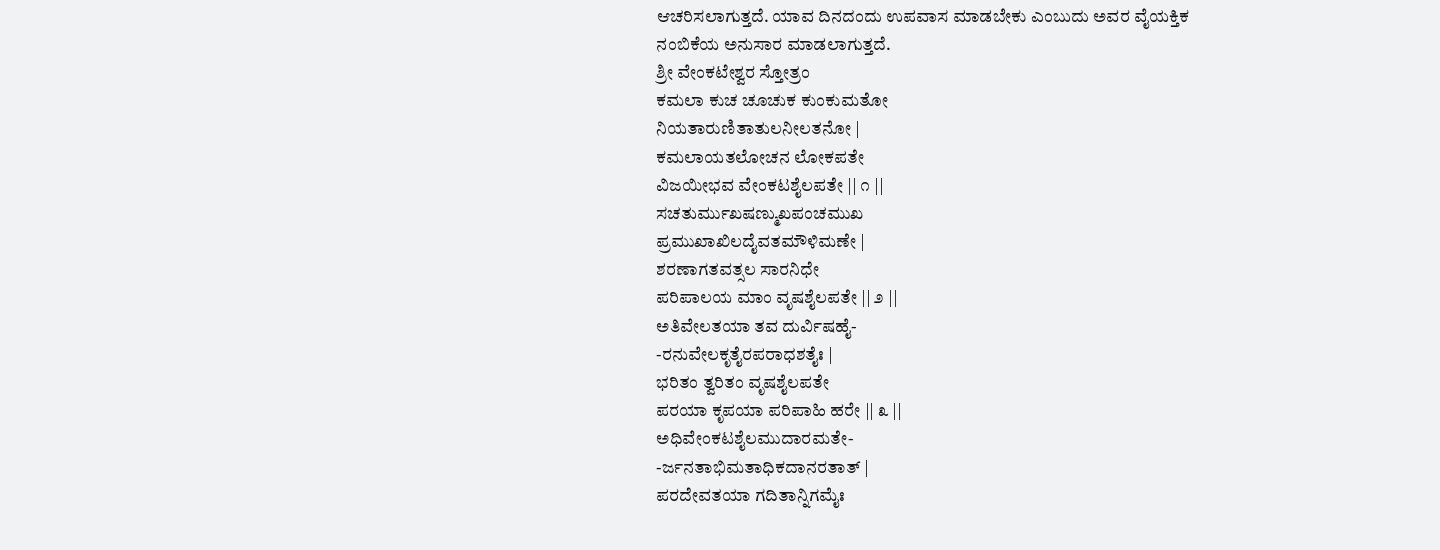ಆಚರಿಸಲಾಗುತ್ತದೆ. ಯಾವ ದಿನದಂದು ಉಪವಾಸ ಮಾಡಬೇಕು ಎಂಬುದು ಅವರ ವೈಯಕ್ತಿಕ ನಂಬಿಕೆಯ ಅನುಸಾರ ಮಾಡಲಾಗುತ್ತದೆ.
ಶ್ರೀ ವೇಂಕಟೇಶ್ವರ ಸ್ತೋತ್ರಂ
ಕಮಲಾ ಕುಚ ಚೂಚುಕ ಕುಂಕುಮತೋ
ನಿಯತಾರುಣಿತಾತುಲನೀಲತನೋ |
ಕಮಲಾಯತಲೋಚನ ಲೋಕಪತೇ
ವಿಜಯೀಭವ ವೇಂಕಟಶೈಲಪತೇ || ೧ ||
ಸಚತುರ್ಮುಖಷಣ್ಮುಖಪಂಚಮುಖ
ಪ್ರಮುಖಾಖಿಲದೈವತಮೌಳಿಮಣೇ |
ಶರಣಾಗತವತ್ಸಲ ಸಾರನಿಧೇ
ಪರಿಪಾಲಯ ಮಾಂ ವೃಷಶೈಲಪತೇ || ೨ ||
ಅತಿವೇಲತಯಾ ತವ ದುರ್ವಿಷಹೈ-
-ರನುವೇಲಕೃತೈರಪರಾಧಶತೈಃ |
ಭರಿತಂ ತ್ವರಿತಂ ವೃಷಶೈಲಪತೇ
ಪರಯಾ ಕೃಪಯಾ ಪರಿಪಾಹಿ ಹರೇ || ೩ ||
ಅಧಿವೇಂಕಟಶೈಲಮುದಾರಮತೇ-
-ರ್ಜನತಾಭಿಮತಾಧಿಕದಾನರತಾತ್ |
ಪರದೇವತಯಾ ಗದಿತಾನ್ನಿಗಮೈಃ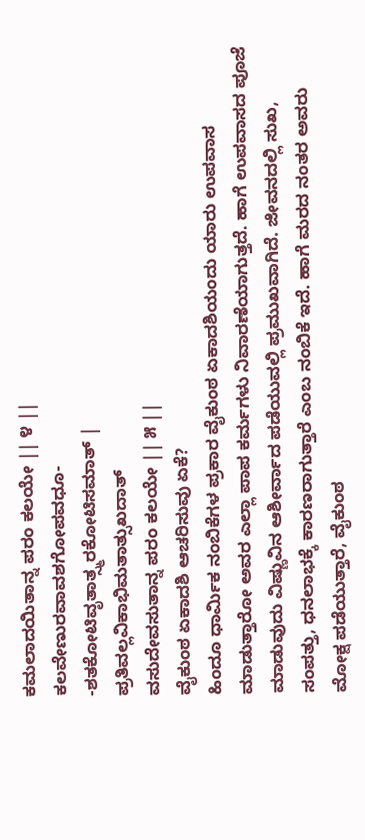ಕಮಲಾದಯಿತಾನ್ನ ಪರಂ ಕಲಯೇ || ೪ ||
ಕಲವೇಣುರವಾವಶಗೋಪವಧೂ-
-ಶತಕೋಟಿವೃತಾತ್ಸ್ಮರಕೋಟಿಸಮಾತ್ |
ಪ್ರತಿವಲ್ಲವಿಕಾಭಿಮತಾತ್ಸುಖದಾತ್
ವಸುದೇವಸುತಾನ್ನ ಪರಂ ಕಲಯೇ || ೫ ||
ವೈಕುಂಠ ಏಕಾದಶಿ ಆಚರಿಸುವು ಏಕೆ?
ಹಿಂದೂ ಧಾರ್ಮಿಕ ನಂಬಿಕೆಗಳ ಪ್ರಕಾರ ವೈಕುಂಠ ಏಕಾದಶಿಯಂದು ಯಾರು ಉಪವಾಸ ಮಾಡುತ್ತಾರೋ ಅವರ ಎಲ್ಲಾ ಪಾಪ ಕರ್ಮಗಳು ನಿವಾರಣೆಯಾಗುತ್ತದೆ. ಹಾಗೆ ಉಪವಾಸದ ಪೂಜೆ ಮಾಡುವುದು ವಿಷ್ಣುವಿನ ಆಶೀರ್ವಾದ ಪಡೆಯುವಲ್ಲಿ ಪ್ರಮುಖವಾಗಿದೆ. ಜೀವನದಲ್ಲಿ ಸುಖ, ಸಂಪತ್ತು, ಧನಲಾಭಕ್ಕೆ ಕಾರಣರಾಗುತ್ತಾರೆ ಎಂಬ ನಂಬಿಕೆ ಇದೆ. ಹಾಗೆ ಮರದ ನಂತರ ಅವರು ಮೋಕ್ಷ ಪಡೆಯುತ್ತಾರೆ, ವೈಕುಂಠ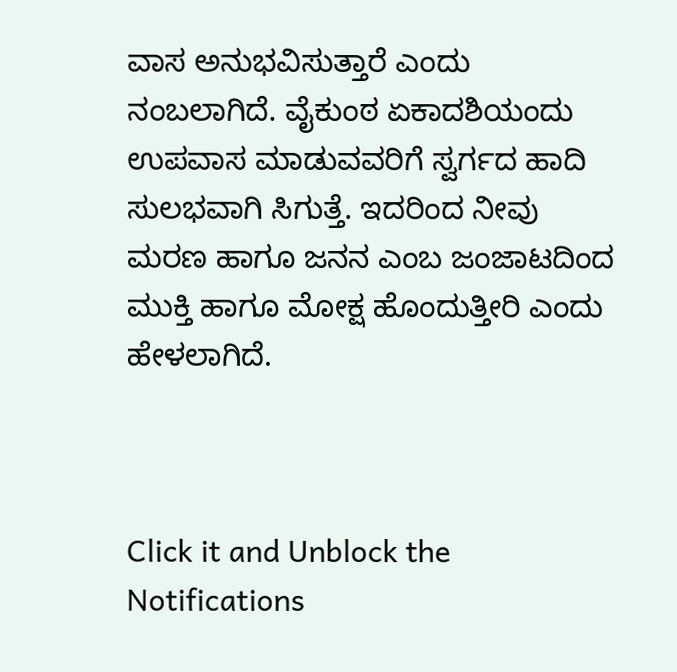ವಾಸ ಅನುಭವಿಸುತ್ತಾರೆ ಎಂದು ನಂಬಲಾಗಿದೆ. ವೈಕುಂಠ ಏಕಾದಶಿಯಂದು ಉಪವಾಸ ಮಾಡುವವರಿಗೆ ಸ್ವರ್ಗದ ಹಾದಿ ಸುಲಭವಾಗಿ ಸಿಗುತ್ತೆ. ಇದರಿಂದ ನೀವು ಮರಣ ಹಾಗೂ ಜನನ ಎಂಬ ಜಂಜಾಟದಿಂದ ಮುಕ್ತಿ ಹಾಗೂ ಮೋಕ್ಷ ಹೊಂದುತ್ತೀರಿ ಎಂದು ಹೇಳಲಾಗಿದೆ.



Click it and Unblock the Notifications